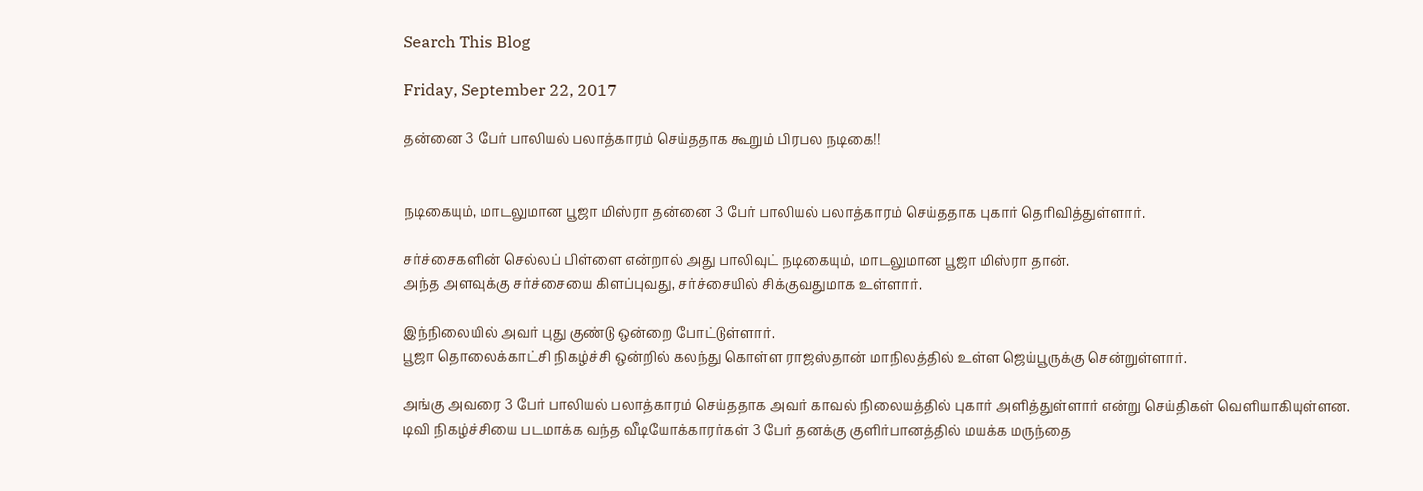Search This Blog

Friday, September 22, 2017

தன்னை 3 பேர் பாலியல் பலாத்காரம் செய்ததாக கூறும் பிரபல நடிகை!!


நடிகையும், மாடலுமான பூஜா மிஸ்ரா தன்னை 3 பேர் பாலியல் பலாத்காரம் செய்ததாக புகார் தெரிவித்துள்ளார்.

சர்ச்சைகளின் செல்லப் பிள்ளை என்றால் அது பாலிவுட் நடிகையும், மாடலுமான பூஜா மிஸ்ரா தான்.
அந்த அளவுக்கு சர்ச்சையை கிளப்புவது, சர்ச்சையில் சிக்குவதுமாக உள்ளார்.

இந்நிலையில் அவர் புது குண்டு ஒன்றை போட்டுள்ளார்.
பூஜா தொலைக்காட்சி நிகழ்ச்சி ஒன்றில் கலந்து கொள்ள ராஜஸ்தான் மாநிலத்தில் உள்ள ஜெய்பூருக்கு சென்றுள்ளார்.

அங்கு அவரை 3 பேர் பாலியல் பலாத்காரம் செய்ததாக அவர் காவல் நிலையத்தில் புகார் அளித்துள்ளார் என்று செய்திகள் வெளியாகியுள்ளன.
டிவி நிகழ்ச்சியை படமாக்க வந்த வீடியோக்காரர்கள் 3 பேர் தனக்கு குளிர்பானத்தில் மயக்க மருந்தை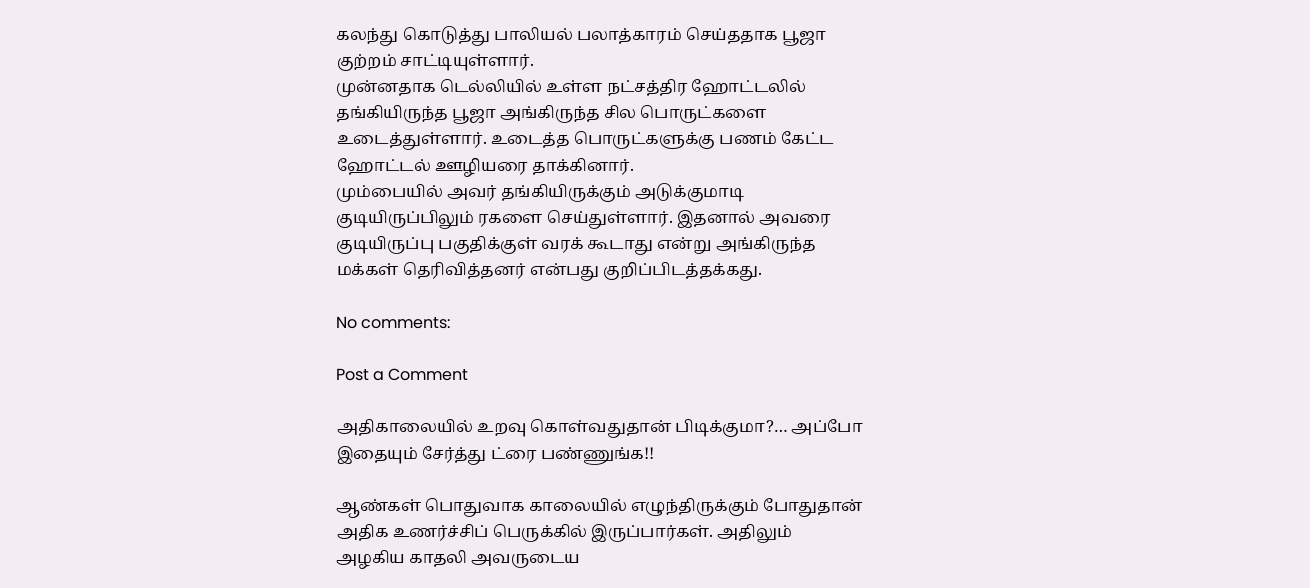கலந்து கொடுத்து பாலியல் பலாத்காரம் செய்ததாக பூஜா குற்றம் சாட்டியுள்ளார்.
முன்னதாக டெல்லியில் உள்ள நட்சத்திர ஹோட்டலில் தங்கியிருந்த பூஜா அங்கிருந்த சில பொருட்களை உடைத்துள்ளார். உடைத்த பொருட்களுக்கு பணம் கேட்ட ஹோட்டல் ஊழியரை தாக்கினார்.
மும்பையில் அவர் தங்கியிருக்கும் அடுக்குமாடி குடியிருப்பிலும் ரகளை செய்துள்ளார். இதனால் அவரை குடியிருப்பு பகுதிக்குள் வரக் கூடாது என்று அங்கிருந்த மக்கள் தெரிவித்தனர் என்பது குறிப்பிடத்தக்கது.

No comments:

Post a Comment

அதிகாலையில் உறவு கொள்வதுதான் பிடிக்குமா?… அப்போ இதையும் சேர்த்து ட்ரை பண்ணுங்க!!

ஆண்கள் பொதுவாக காலையில் எழுந்திருக்கும் போதுதான் அதிக உணர்ச்சிப் பெருக்கில் இருப்பார்கள். அதிலும் அழகிய காதலி அவருடைய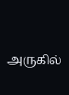அருகில்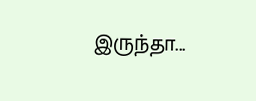இருந்தா...